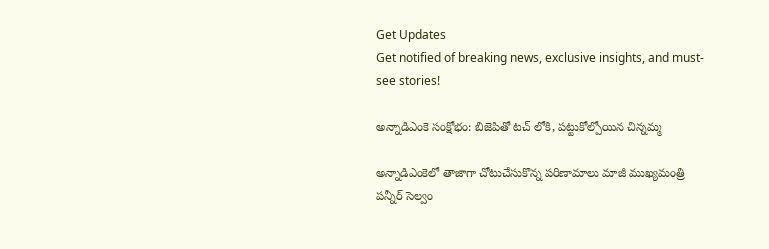Get Updates
Get notified of breaking news, exclusive insights, and must-see stories!

అన్నాడిఎంకె సంక్షోభం: బిజెపితో టచ్ లోకి, పట్టుకోల్పోయిన చిన్నమ్మ

అన్నాడిఎంకెలో తాజాగా చోటుచేసుకొన్న పరిణామాలు మాజీ ముఖ్యమంత్రి పన్నీర్ సెల్వం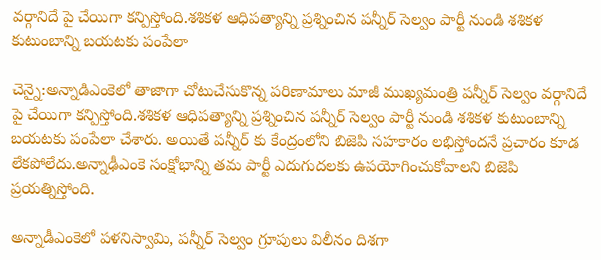వర్గానిదే పై చేయిగా కన్పిస్తోంది.శశికళ ఆధిపత్యాన్ని ప్రశ్నించిన పన్నీర్ సెల్వం పార్టీ నుండి శశికళ కుటుంబాన్ని బయటకు పంపేలా

చెన్నై:అన్నాడిఎంకెలో తాజాగా చోటుచేసుకొన్న పరిణామాలు మాజీ ముఖ్యమంత్రి పన్నీర్ సెల్వం వర్గానిదే పై చేయిగా కన్పిస్తోంది.శశికళ ఆధిపత్యాన్ని ప్రశ్నించిన పన్నీర్ సెల్వం పార్టీ నుండి శశికళ కుటుంబాన్ని బయటకు పంపేలా చేశారు. అయితే పన్నీర్ కు కేంద్రంలోని బిజెపి సహకారం లభిస్తోందనే ప్రచారం కూడ లేకపోలేదు.అన్నాఢీఎంకె సంక్షోభాన్ని తమ పార్టీ ఎదుగుదలకు ఉపయోగించుకోవాలని బిజెపి ప్రయత్నిస్తోంది.

అన్నాడీఎంకెలో పళనిస్వామి, పన్నీర్ సెల్వం గ్రూపులు విలీనం దిశగా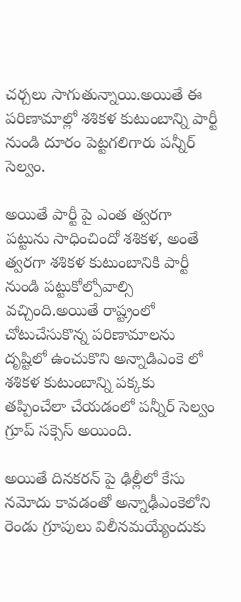చర్చలు సాగుతున్నాయి.అయితే ఈ పరిణామాల్లో శశికళ కుటుంబాన్ని పార్టీ నుండి దూరం పెట్టగలిగారు పన్నీర్ సెల్వం.

అయితే పార్టీ పై ఎంత త్వరగా పట్టును సాధించిందో శశికళ, అంతే త్వరగా శశికళ కుటుంబానికి పార్టీ నుండి పట్టుకోల్పోవాల్సి వచ్చింది.అయితే రాష్ట్రంలో చోటుచేసుకొన్న పరిణామాలను దృష్టిలో ఉంచుకొని అన్నాడిఎంకె లో శశికళ కుటుంబాన్ని పక్కకు తప్పించేలా చేయడంలో పన్నీర్ సెల్వం గ్రూప్ సక్సెస్ అయింది.

అయితే దినకరన్ పై ఢిల్లీలో కేసు నమోదు కావడంతో అన్నాఢీఎంకెలోని రెండు గ్రూపులు విలీనమయ్యేందుకు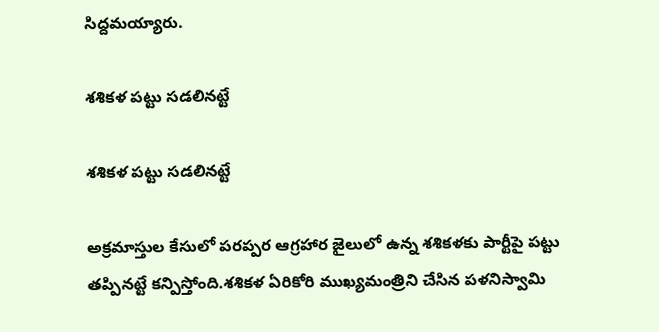సిద్దమయ్యారు.

శశికళ పట్టు సడలినట్టే

శశికళ పట్టు సడలినట్టే

అక్రమాస్తుల కేసులో పరప్పర ఆగ్రహార జైలులో ఉన్న శశికళకు పార్టీపై పట్టు తప్పినట్టే కన్పిస్తోంది.శశికళ ఏరికోరి ముఖ్యమంత్రిని చేసిన పళనిస్వామి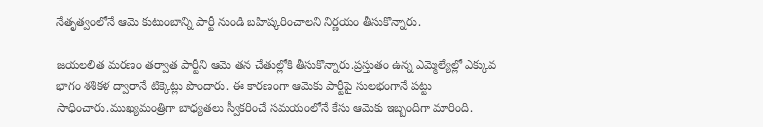నేతృత్వంలోనే ఆమె కుటుంబాన్ని పార్టీ నుండి బహిష్కరించాలని నిర్ణయం తీసుకొన్నారు.

జయలలిత మరణం తర్వాత పార్టీని ఆమె తన చేతుల్లోకి తీసుకొన్నారు.ప్రస్తుతం ఉన్న ఎమ్మెల్యేల్లో ఎక్కువ భాగం శశికళ ద్వారానే టిక్కెట్లు పొందారు. ఈ కారణంగా ఆమెకు పార్టీపై సులభంగానే పట్టు సాధించారు.ముఖ్యమంత్రిగా బాధ్యతలు స్వీకరించే సమయంలోనే కేసు ఆమెకు ఇబ్బందిగా మారింది.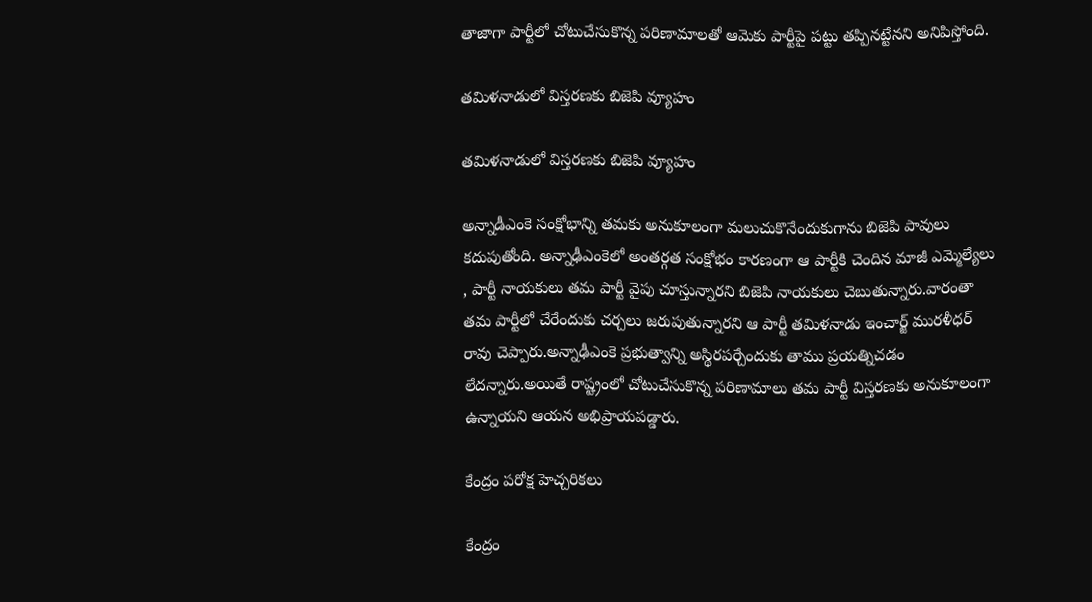తాజాగా పార్టీలో చోటుచేసుకొన్న పరిణామాలతో ఆమెకు పార్టీపై పట్టు తప్పినట్టేనని అనిపిస్తోంది.

తమిళనాడులో విస్తరణకు బిజెపి వ్యూహం

తమిళనాడులో విస్తరణకు బిజెపి వ్యూహం

అన్నాడీఎంకె సంక్షోభాన్ని తమకు అనుకూలంగా మలుచుకొనేందుకుగాను బిజెపి పావులు కదుపుతోంది. అన్నాఢీఎంకెలో అంతర్గత సంక్షోభం కారణంగా ఆ పార్టీకి చెందిన మాజీ ఎమ్మెల్యేలు , పార్టీ నాయకులు తమ పార్టీ వైపు చూస్తున్నారని బిజెపి నాయకులు చెబుతున్నారు.వారంతా తమ పార్టీలో చేరేందుకు చర్చలు జరుపుతున్నారని ఆ పార్టీ తమిళనాడు ఇంచార్జ్ మురళీధర్ రావు చెప్పారు.అన్నాఢీఎంకె ప్రభుత్వాన్ని అస్థిరపర్చేందుకు తాము ప్రయత్నిచడం లేదన్నారు.అయితే రాష్ట్రంలో చోటుచేసుకొన్న పరిణామాలు తమ పార్టీ విస్తరణకు అనుకూలంగా ఉన్నాయని ఆయన అభిప్రాయపడ్డారు.

కేంద్రం పరోక్ష హెచ్చరికలు

కేంద్రం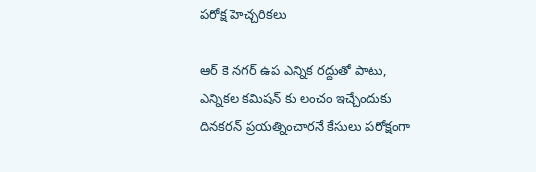పరోక్ష హెచ్చరికలు

ఆర్ కె నగర్ ఉప ఎన్నిక రద్దుతో పాటు, ఎన్నికల కమిషన్ కు లంచం ఇచ్చేందుకు దినకరన్ ప్రయత్నించారనే కేసులు పరోక్షంగా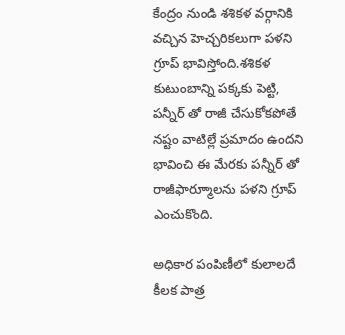కేంద్రం నుండి శశికళ వర్గానికి వచ్చిన హెచ్చరికలుగా పళని గ్రూప్ భావిస్తోంది.శశికళ కుటుంబాన్ని పక్కకు పెట్టి, పన్నీర్ తో రాజీ చేసుకోకపోతే నష్టం వాటిల్లే ప్రమాదం ఉందని భావించి ఈ మేరకు పన్నీర్ తో రాజీఫార్మూాలను పళని గ్రూప్ ఎంచుకొంది.

అధికార పంపిణీలో కులాలదే కీలక పాత్ర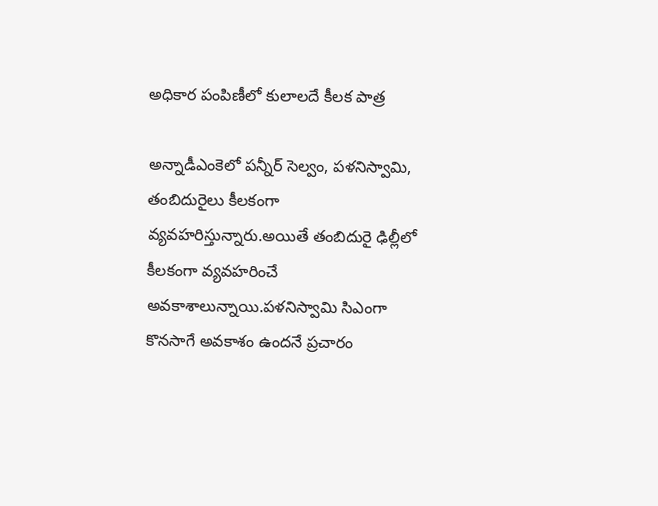అధికార పంపిణీలో కులాలదే కీలక పాత్ర

అన్నాడీఎంకెలో పన్నీర్ సెల్వం, పళనిస్వామి, తంబిదురైలు కీలకంగా వ్యవహరిస్తున్నారు.అయితే తంబిదురై ఢిల్లీలో కీలకంగా వ్యవహరించే అవకాశాలున్నాయి.పళనిస్వామి సిఎంగా కొనసాగే అవకాశం ఉందనే ప్రచారం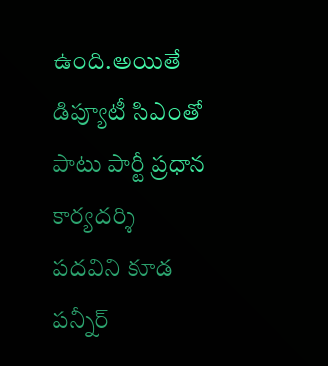ఉంది.అయితే డిప్యూటీ సిఎంతో పాటు పార్టీ ప్రధాన కార్యదర్శి పదవిని కూడ పన్నీర్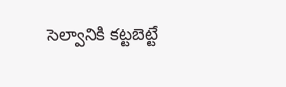సెల్వానికి కట్టబెట్టే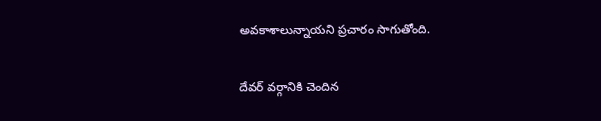అవకాశాలున్నాయని ప్రచారం సాగుతోంది.

దేవర్ వర్గానికి చెందిన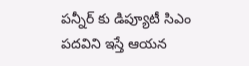పన్నీర్ కు డిప్యూటీ సిఎం పదవిని ఇస్తే ఆయన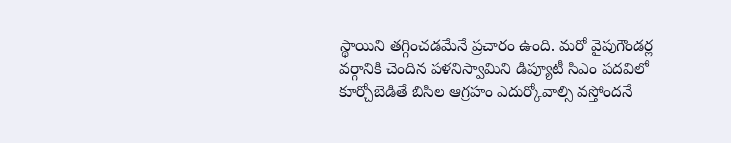స్థాయిని తగ్గించడమేనే ప్రచారం ఉంది. మరో వైపుగౌండర్ల వర్గానికి చెందిన పళనిస్వామిని డిప్యూటీ సిఎం పదవిలో కూర్చోబెడితే బిసిల ఆగ్రహం ఎదుర్కోవాల్సి వస్తోందనే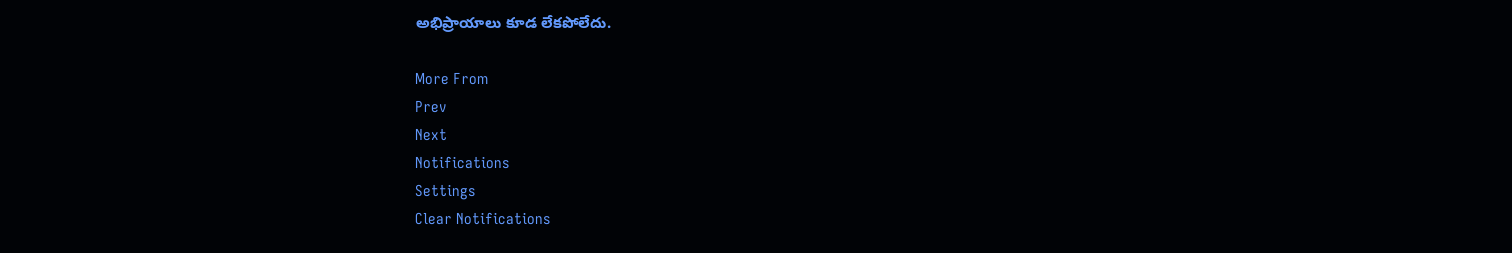అభిప్రాయాలు కూడ లేకపోలేదు.

More From
Prev
Next
Notifications
Settings
Clear Notifications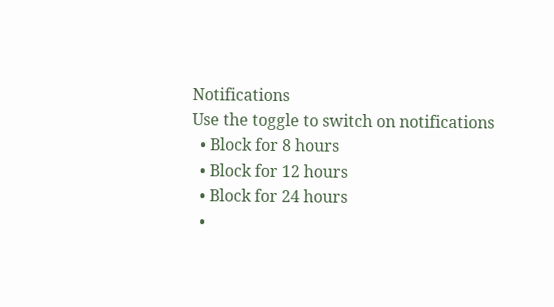Notifications
Use the toggle to switch on notifications
  • Block for 8 hours
  • Block for 12 hours
  • Block for 24 hours
  •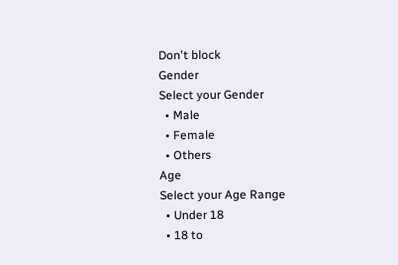Don't block
Gender
Select your Gender
  • Male
  • Female
  • Others
Age
Select your Age Range
  • Under 18
  • 18 to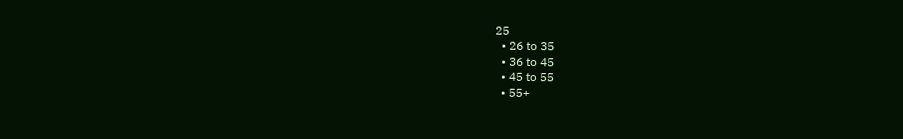25
  • 26 to 35
  • 36 to 45
  • 45 to 55
  • 55+